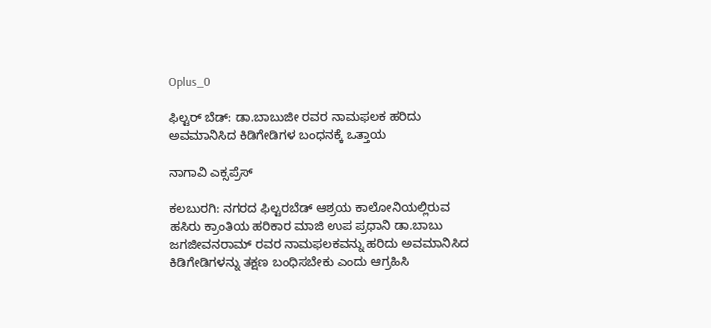Oplus_0

ಫಿಲ್ಟರ್ ಬೆಡ್: ಡಾ.ಬಾಬುಜೀ ರವರ ನಾಮಫಲಕ ಹರಿದು ಅವಮಾನಿಸಿದ ಕಿಡಿಗೇಡಿಗಳ ಬಂಧನಕ್ಕೆ ಒತ್ತಾಯ

ನಾಗಾವಿ ಎಕ್ಸಪ್ರೆಸ್

ಕಲಬುರಗಿ: ನಗರದ ಫಿಲ್ಟರಬೆಡ್ ಆಶ್ರಯ ಕಾಲೋನಿಯಲ್ಲಿರುವ ಹಸಿರು ಕ್ರಾಂತಿಯ ಹರಿಕಾರ ಮಾಜಿ‌ ಉಪ ಪ್ರಧಾನಿ ಡಾ.ಬಾಬು ಜಗಜೀವನರಾಮ್ ರವರ ನಾಮಫಲಕವನ್ನು ಹರಿದು ಅವಮಾನಿಸಿದ ಕಿಡಿಗೇಡಿಗಳನ್ನು ತಕ್ಷಣ ಬಂಧಿಸಬೇಕು ಎಂದು ಆಗ್ರಹಿಸಿ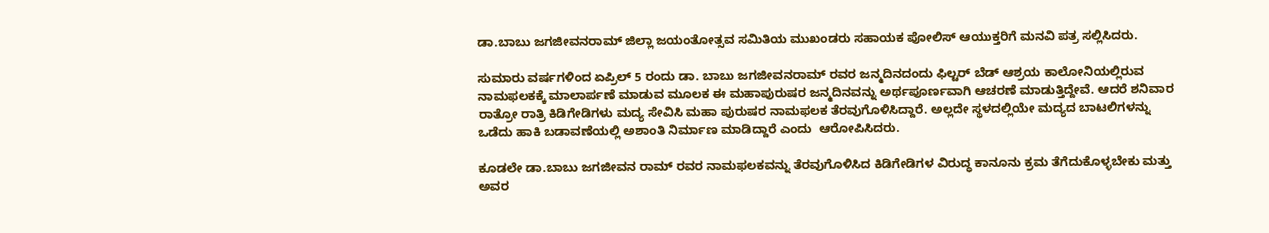ಡಾ.ಬಾಬು ಜಗಜೀವನರಾಮ್ ಜಿಲ್ಲಾ ಜಯಂತೋತ್ಸವ ಸಮಿತಿಯ ಮುಖಂಡರು ಸಹಾಯಕ ಪೋಲಿಸ್ ಆಯುಕ್ತರಿಗೆ ಮನವಿ ಪತ್ರ ಸಲ್ಲಿಸಿದರು.

ಸುಮಾರು ವರ್ಷಗಳಿಂದ ಏಪ್ರಿಲ್ 5 ರಂದು ಡಾ. ಬಾಬು ಜಗಜೀವನರಾಮ್ ರವರ ಜನ್ಮದಿನದಂದು ಫಿಲ್ಟರ್ ಬೆಡ್ ಆಶ್ರಯ ಕಾಲೋನಿಯಲ್ಲಿರುವ ನಾಮಫಲಕಕ್ಕೆ ಮಾಲಾರ್ಪಣೆ ಮಾಡುವ ಮೂಲಕ ಈ ಮಹಾಪುರುಷರ ಜನ್ಮದಿನವನ್ನು ಅರ್ಥಪೂರ್ಣವಾಗಿ ಆಚರಣೆ ಮಾಡುತ್ತಿದ್ದೇವೆ. ಆದರೆ ಶನಿವಾರ ರಾತ್ರೋ ರಾತ್ರಿ ಕಿಡಿಗೇಡಿಗಳು ಮದ್ಯ ಸೇವಿಸಿ ಮಹಾ ಪುರುಷರ ನಾಮಫಲಕ ತೆರವುಗೊಳಿಸಿದ್ದಾರೆ. ಅಲ್ಲದೇ ಸ್ಥಳದಲ್ಲಿಯೇ ಮದ್ಯದ ಬಾಟಲಿಗಳನ್ನು‌ ಒಡೆದು ಹಾಕಿ ಬಡಾವಣೆಯಲ್ಲಿ ಅಶಾಂತಿ‌ ನಿರ್ಮಾಣ ಮಾಡಿದ್ದಾರೆ ಎಂದು  ಆರೋಪಿಸಿದರು.

ಕೂಡಲೇ ಡಾ.ಬಾಬು ಜಗಜೀವನ ರಾಮ್ ರವರ ನಾಮಫಲಕವನ್ನು ತೆರವುಗೊಳಿಸಿದ ಕಿಡಿಗೇಡಿಗಳ ವಿರುದ್ಧ ಕಾನೂನು ಕ್ರಮ ತೆಗೆದುಕೊಳ್ಳಬೇಕು ಮತ್ತು ಅವರ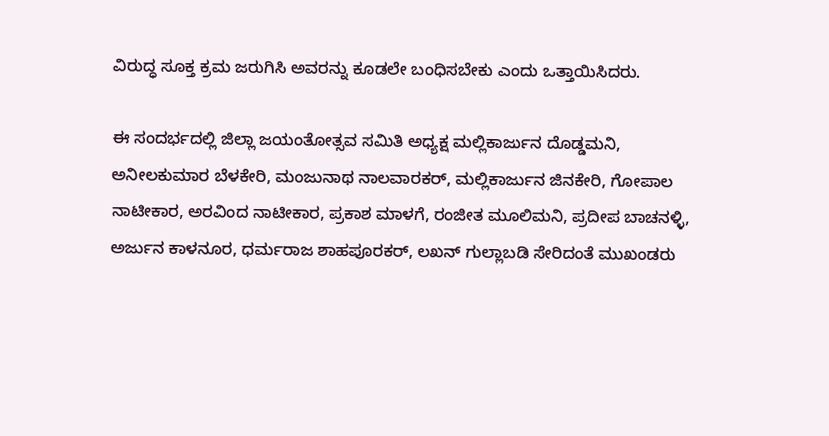ವಿರುದ್ಧ ಸೂಕ್ತ ಕ್ರಮ ಜರುಗಿಸಿ ಅವರನ್ನು ಕೂಡಲೇ ಬಂಧಿಸಬೇಕು ಎಂದು ಒತ್ತಾಯಿಸಿದರು.

ಈ ಸಂದರ್ಭದಲ್ಲಿ ಜಿಲ್ಲಾ ಜಯಂತೋತ್ಸವ ಸಮಿತಿ ಅಧ್ಯಕ್ಷ ಮಲ್ಲಿಕಾರ್ಜುನ ದೊಡ್ಡಮನಿ, ಅನೀಲಕುಮಾರ ಬೆಳಕೇರಿ, ಮಂಜುನಾಥ ನಾಲವಾರಕರ್, ಮಲ್ಲಿಕಾರ್ಜುನ ಜಿನಕೇರಿ, ಗೋಪಾಲ ನಾಟೀಕಾರ, ಅರವಿಂದ ನಾಟೀಕಾರ, ಪ್ರಕಾಶ ಮಾಳಗೆ, ರಂಜೀತ ಮೂಲಿಮನಿ, ಪ್ರದೀಪ ಬಾಚನಳ್ಳಿ, ಅರ್ಜುನ ಕಾಳನೂರ, ಧರ್ಮರಾಜ ಶಾಹಪೂರಕರ್, ಲಖನ್ ಗುಲ್ಲಾಬಡಿ ಸೇರಿದಂತೆ ಮುಖಂಡರು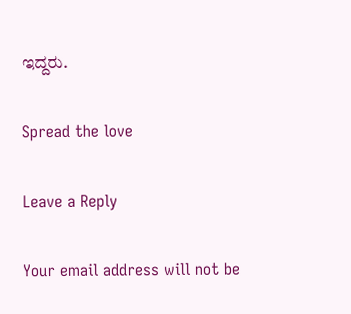ಇದ್ದರು.

Spread the love

Leave a Reply

Your email address will not be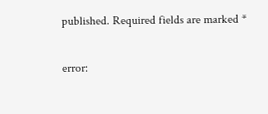published. Required fields are marked *

error: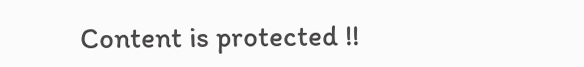Content is protected !!